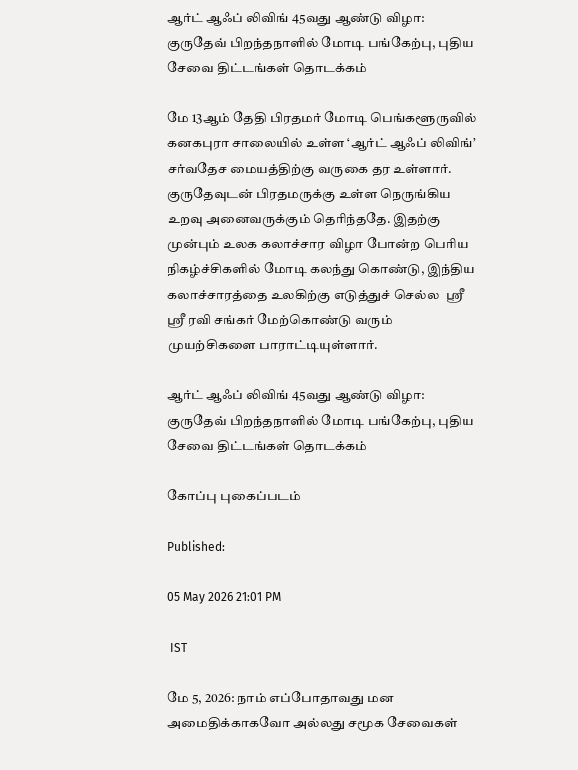ஆர்ட் ஆஃப் லிவிங் 45வது ஆண்டு விழா: குருதேவ் பிறந்தநாளில் மோடி பங்கேற்பு, புதிய சேவை திட்டங்கள் தொடக்கம்

மே 13ஆம் தேதி பிரதமர் மோடி பெங்களூருவில் கனகபுரா சாலையில் உள்ள ‘ஆர்ட் ஆஃப் லிவிங்’ சர்வதேச மையத்திற்கு வருகை தர உள்ளார். குருதேவுடன் பிரதமருக்கு உள்ள நெருங்கிய உறவு அனைவருக்கும் தெரிந்ததே. இதற்கு முன்பும் உலக கலாச்சார விழா போன்ற பெரிய நிகழ்ச்சிகளில் மோடி கலந்து கொண்டு, இந்திய கலாச்சாரத்தை உலகிற்கு எடுத்துச் செல்ல  ஸ்ரீ ஸ்ரீ ரவி சங்கர் மேற்கொண்டு வரும் முயற்சிகளை பாராட்டியுள்ளார்.

ஆர்ட் ஆஃப் லிவிங் 45வது ஆண்டு விழா: குருதேவ் பிறந்தநாளில் மோடி பங்கேற்பு, புதிய சேவை திட்டங்கள் தொடக்கம்

கோப்பு புகைப்படம்

Published:

05 May 2026 21:01 PM

 IST

மே 5, 2026: நாம் எப்போதாவது மன அமைதிக்காகவோ அல்லது சமூக சேவைகள்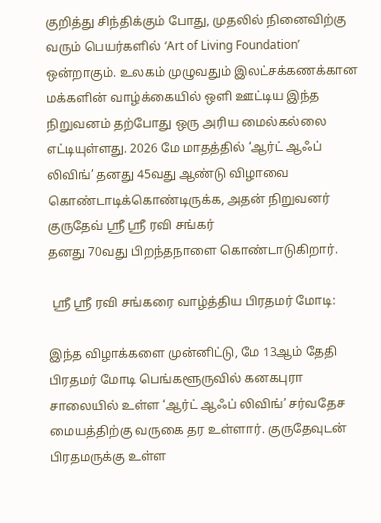குறித்து சிந்திக்கும் போது, முதலில் நினைவிற்கு வரும் பெயர்களில் ‘Art of Living Foundation’ ஒன்றாகும். உலகம் முழுவதும் இலட்சக்கணக்கான மக்களின் வாழ்க்கையில் ஒளி ஊட்டிய இந்த நிறுவனம் தற்போது ஒரு அரிய மைல்கல்லை எட்டியுள்ளது. 2026 மே மாதத்தில் ‘ஆர்ட் ஆஃப் லிவிங்’ தனது 45வது ஆண்டு விழாவை கொண்டாடிக்கொண்டிருக்க, அதன் நிறுவனர் குருதேவ் ஸ்ரீ ஸ்ரீ ரவி சங்கர்
தனது 70வது பிறந்தநாளை கொண்டாடுகிறார்.

 ஸ்ரீ ஸ்ரீ ரவி சங்கரை வாழ்த்திய பிரதமர் மோடி:

இந்த விழாக்களை முன்னிட்டு, மே 13ஆம் தேதி பிரதமர் மோடி பெங்களூருவில் கனகபுரா சாலையில் உள்ள ‘ஆர்ட் ஆஃப் லிவிங்’ சர்வதேச மையத்திற்கு வருகை தர உள்ளார். குருதேவுடன் பிரதமருக்கு உள்ள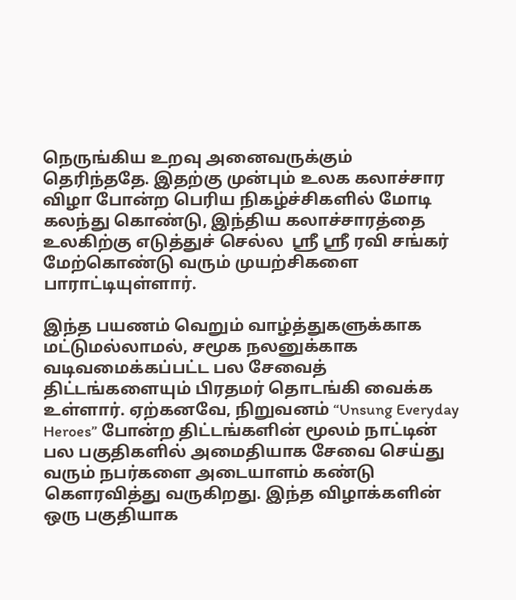நெருங்கிய உறவு அனைவருக்கும் தெரிந்ததே. இதற்கு முன்பும் உலக கலாச்சார விழா போன்ற பெரிய நிகழ்ச்சிகளில் மோடி கலந்து கொண்டு, இந்திய கலாச்சாரத்தை உலகிற்கு எடுத்துச் செல்ல  ஸ்ரீ ஸ்ரீ ரவி சங்கர் மேற்கொண்டு வரும் முயற்சிகளை பாராட்டியுள்ளார்.

இந்த பயணம் வெறும் வாழ்த்துகளுக்காக மட்டுமல்லாமல், சமூக நலனுக்காக வடிவமைக்கப்பட்ட பல சேவைத் திட்டங்களையும் பிரதமர் தொடங்கி வைக்க உள்ளார். ஏற்கனவே, நிறுவனம் “Unsung Everyday Heroes” போன்ற திட்டங்களின் மூலம் நாட்டின் பல பகுதிகளில் அமைதியாக சேவை செய்து வரும் நபர்களை அடையாளம் கண்டு கௌரவித்து வருகிறது. இந்த விழாக்களின் ஒரு பகுதியாக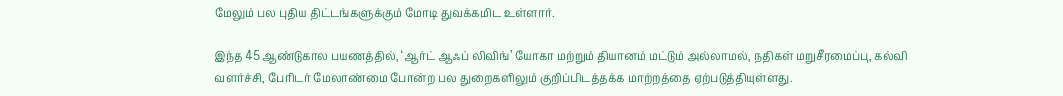மேலும் பல புதிய திட்டங்களுக்கும் மோடி துவக்கமிட உள்ளார்.

இந்த 45 ஆண்டுகால பயணத்தில், ‘ஆர்ட் ஆஃப் லிவிங்’ யோகா மற்றும் தியானம் மட்டும் அல்லாமல், நதிகள் மறுசீரமைப்பு, கல்வி வளர்ச்சி, பேரிடர் மேலாண்மை போன்ற பல துறைகளிலும் குறிப்பிடத்தக்க மாற்றத்தை ஏற்படுத்தியுள்ளது.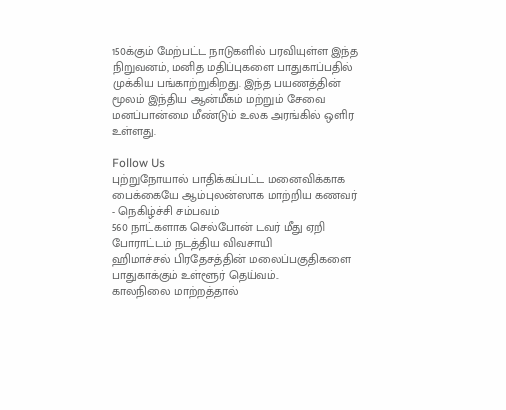150க்கும் மேற்பட்ட நாடுகளில் பரவியுள்ள இந்த நிறுவனம், மனித மதிப்புகளை பாதுகாப்பதில் முக்கிய பங்காற்றுகிறது. இந்த பயணத்தின் மூலம் இந்திய ஆன்மீகம் மற்றும் சேவை மனப்பான்மை மீண்டும் உலக அரங்கில் ஒளிர உள்ளது.

Follow Us
புற்றுநோயால் பாதிக்கப்பட்ட மனைவிக்காக பைக்கையே ஆம்புலன்ஸாக மாற்றிய கணவர் - நெகிழ்ச்சி சம்பவம்
560 நாட்களாக செல்போன் டவர் மீது ஏறி போராட்டம் நடத்திய விவசாயி
ஹிமாச்சல் பிரதேசத்தின் மலைப்பகுதிகளை பாதுகாக்கும் உள்ளூர் தெய்வம்..
காலநிலை மாற்றத்தால்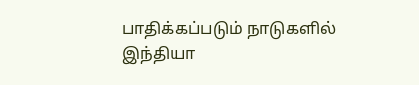பாதிக்கப்படும் நாடுகளில் இந்தியா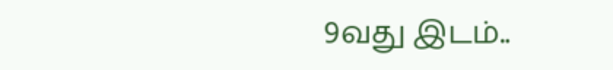9வது இடம்..